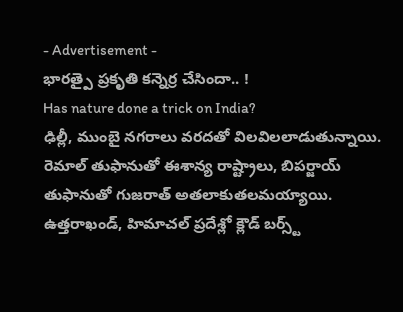- Advertisement -
భారత్పై ప్రకృతి కన్నెర్ర చేసిందా.. !
Has nature done a trick on India?
ఢిల్లీ, ముంబై నగరాలు వరదతో విలవిలలాడుతున్నాయి. రెమాల్ తుఫానుతో ఈశాన్య రాష్ట్రాలు, బిపర్జాయ్ తుఫానుతో గుజరాత్ అతలాకుతలమయ్యాయి. ఉత్తరాఖండ్, హిమాచల్ ప్రదేశ్లో క్లౌడ్ బర్స్ట్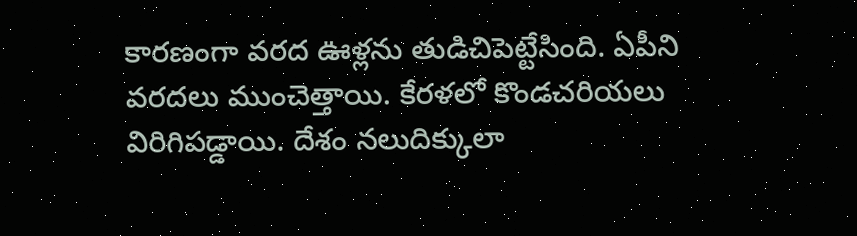కారణంగా వరద ఊళ్లను తుడిచిపెట్టేసింది. ఏపీని వరదలు ముంచెత్తాయి. కేరళలో కొండచరియలు విరిగిపడ్డాయి. దేశం నలుదిక్కులా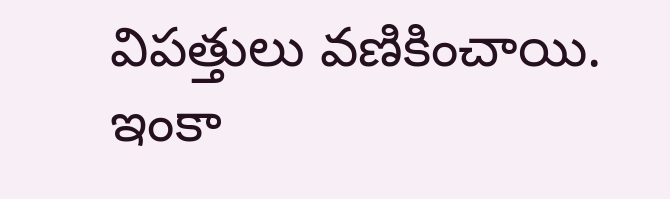విపత్తులు వణికించాయి. ఇంకా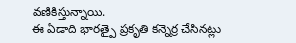వణికిస్తున్నాయి.
ఈ ఏడాది భారత్పై ప్రకృతి కన్నెర్ర చేసినట్లు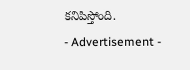కనిపిస్తోంది.
- Advertisement -